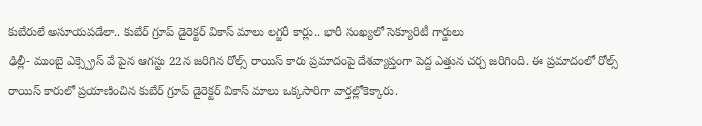కుబేరులే అసూయపడేలా.. కుబేర్ గ్రూప్ డైరెక్టర్ వికాస్ మాలు లగ్జరీ కార్లు.. భారీ సంఖ్యలో సెక్యూరిటీ గార్డులు
ఢిల్లీ- ముంబై ఎక్స్ప్రెస్ వే పైన ఆగస్టు 22న జరిగిన రోల్స్ రాయిస్ కారు ప్రమాదంపై దేశవ్యాప్తంగా పెద్ద ఎత్తున చర్చ జరిగింది. ఈ ప్రమాదంలో రోల్స్ రాయిస్ కారులో ప్రయాణించిన కుబేర్ గ్రూప్ డైరెక్టర్ వికాస్ మాలు ఒక్కసారిగా వార్తల్లోకెక్కారు.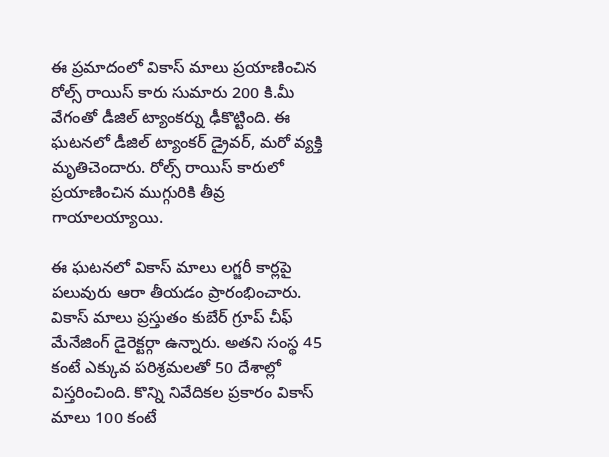ఈ ప్రమాదంలో వికాస్ మాలు ప్రయాణించిన రోల్స్ రాయిస్ కారు సుమారు 200 కి.మీ వేగంతో డీజిల్ ట్యాంకర్ను ఢీకొట్టింది. ఈ ఘటనలో డీజిల్ ట్యాంకర్ డ్రైవర్, మరో వ్యక్తి మృతిచెందారు. రోల్స్ రాయిస్ కారులో ప్రయాణించిన ముగ్గురికి తీవ్ర గాయాలయ్యాయి.

ఈ ఘటనలో వికాస్ మాలు లగ్జరీ కార్లపై పలువురు ఆరా తీయడం ప్రారంభించారు. వికాస్ మాలు ప్రస్తుతం కుబేర్ గ్రూప్ చీఫ్ మేనేజింగ్ డైరెక్టర్గా ఉన్నారు. అతని సంస్థ 45 కంటే ఎక్కువ పరిశ్రమలతో 50 దేశాల్లో విస్తరించింది. కొన్ని నివేదికల ప్రకారం వికాస్ మాలు 100 కంటే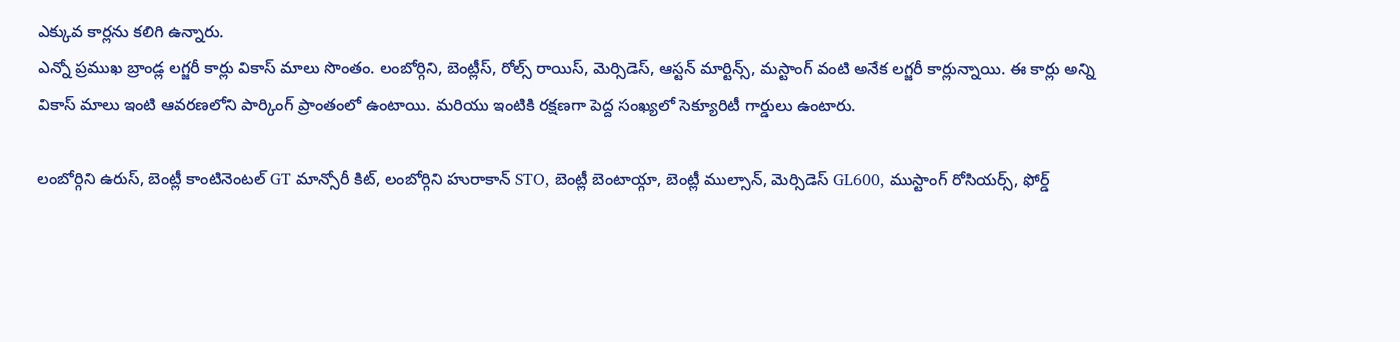ఎక్కువ కార్లను కలిగి ఉన్నారు.
ఎన్నో ప్రముఖ బ్రాండ్ల లగ్జరీ కార్లు వికాస్ మాలు సొంతం. లంబోర్గిని, బెంట్లీస్, రోల్స్ రాయిస్, మెర్సిడెస్, ఆస్టన్ మార్టిన్స్, మస్టాంగ్ వంటి అనేక లగ్జరీ కార్లున్నాయి. ఈ కార్లు అన్ని వికాస్ మాలు ఇంటి ఆవరణలోని పార్కింగ్ ప్రాంతంలో ఉంటాయి. మరియు ఇంటికి రక్షణగా పెద్ద సంఖ్యలో సెక్యూరిటీ గార్డులు ఉంటారు.

లంబోర్గిని ఉరుస్, బెంట్లీ కాంటినెంటల్ GT మాన్సోరీ కిట్, లంబోర్గిని హురాకాన్ STO, బెంట్లీ బెంటాయ్గా, బెంట్లీ ముల్సాన్, మెర్సిడెస్ GL600, ముస్టాంగ్ రోసియర్స్, ఫోర్డ్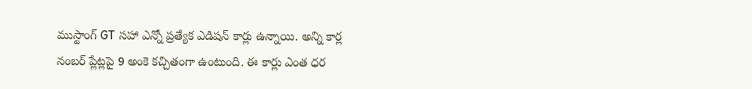ముస్టాంగ్ GT సహా ఎన్నో ప్రత్యేక ఎడిషన్ కార్లు ఉన్నాయి. అన్ని కార్ల నంబర్ ప్లేట్లపై 9 అంకె కచ్చితంగా ఉంటుంది. ఈ కార్లు ఎంత ధర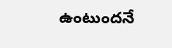ఉంటుందనే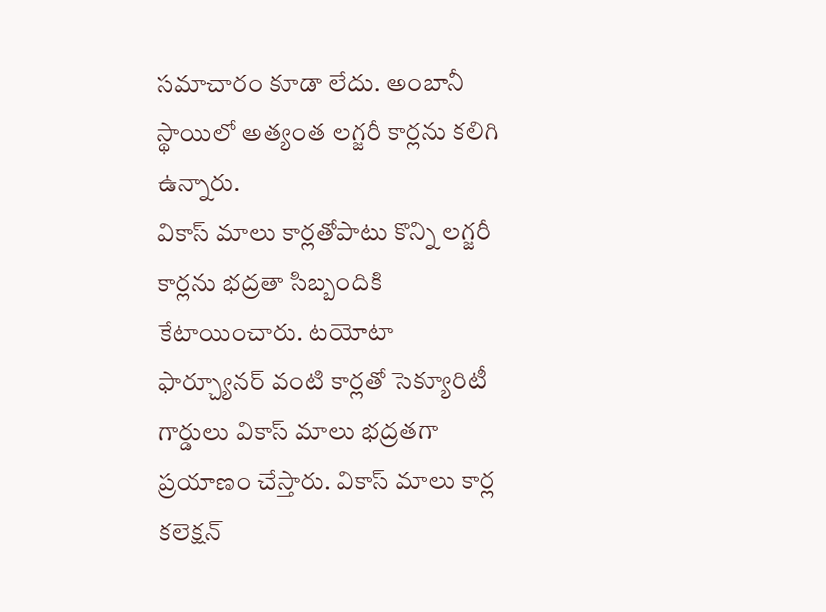సమాచారం కూడా లేదు. అంబానీ స్థాయిలో అత్యంత లగ్జరీ కార్లను కలిగి ఉన్నారు.
వికాస్ మాలు కార్లతోపాటు కొన్ని లగ్జరీ కార్లను భద్రతా సిబ్బందికి కేటాయించారు. టయోటా ఫార్చ్యూనర్ వంటి కార్లతో సెక్యూరిటీ గార్డులు వికాస్ మాలు భద్రతగా ప్రయాణం చేస్తారు. వికాస్ మాలు కార్ల కలెక్షన్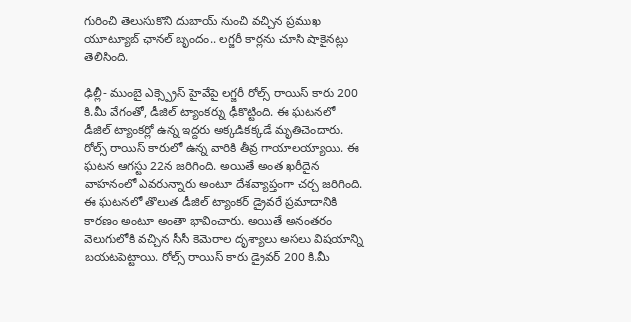గురించి తెలుసుకొని దుబాయ్ నుంచి వచ్చిన ప్రముఖ యూట్యూబ్ ఛానల్ బృందం.. లగ్జరీ కార్లను చూసి షాకైనట్లు తెలిసింది.

ఢిల్లీ- ముంబై ఎక్స్ప్రెస్ హైవేపై లగ్జరీ రోల్స్ రాయిస్ కారు 200 కి.మీ వేగంతో, డీజిల్ ట్యాంకర్ను ఢీకొట్టింది. ఈ ఘటనలో డీజిల్ ట్యాంకర్లో ఉన్న ఇద్దరు అక్కడికక్కడే మృతిచెందారు. రోల్స్ రాయిస్ కారులో ఉన్న వారికి తీవ్ర గాయాలయ్యాయి. ఈ ఘటన ఆగస్టు 22న జరిగింది. అయితే అంత ఖరీదైన వాహనంలో ఎవరున్నారు అంటూ దేశవ్యాప్తంగా చర్చ జరిగింది.
ఈ ఘటనలో తొలుత డీజిల్ ట్యాంకర్ డ్రైవరే ప్రమాదానికి కారణం అంటూ అంతా భావించారు. అయితే అనంతరం వెలుగులోకి వచ్చిన సీసీ కెమెరాల దృశ్యాలు అసలు విషయాన్ని బయటపెట్టాయి. రోల్స్ రాయిస్ కారు డ్రైవర్ 200 కి.మీ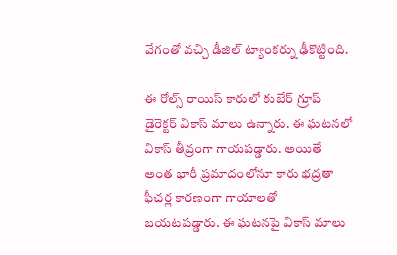వేగంతో వచ్చి డీజిల్ ట్యాంకర్ను ఢీకొట్టింది.

ఈ రోల్స్ రాయిస్ కారులో కుబేర్ గ్రూప్ డైరెక్టర్ వికాస్ మాలు ఉన్నారు. ఈ ఘటనలో వికాస్ తీవ్రంగా గాయపడ్డారు. అయితే అంత భారీ ప్రమాదంలోనూ కారు భద్రతా ఫీచర్ల కారణంగా గాయాలతో బయటపడ్డారు. ఈ ఘటనపై వికాస్ మాలు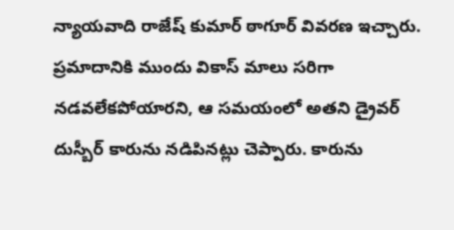న్యాయవాది రాజేష్ కుమార్ ఠాగూర్ వివరణ ఇచ్చారు.
ప్రమాదానికి ముందు వికాస్ మాలు సరిగా నడవలేకపోయారని, ఆ సమయంలో అతని డ్రైవర్ దుస్బీర్ కారును నడిపినట్లు చెప్పారు. కారును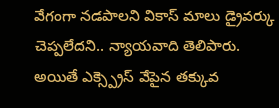వేగంగా నడపాలని వికాస్ మాలు డ్రైవర్కు చెప్పలేదని.. న్యాయవాది తెలిపారు. అయితే ఎక్స్ప్రెస్ వేపైన తక్కువ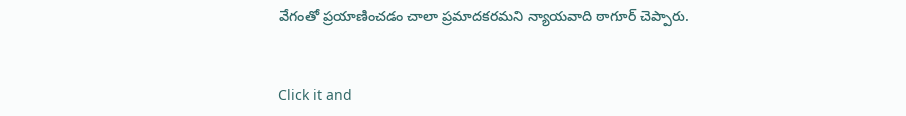వేగంతో ప్రయాణించడం చాలా ప్రమాదకరమని న్యాయవాది ఠాగూర్ చెప్పారు.


Click it and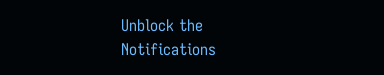Unblock the Notifications